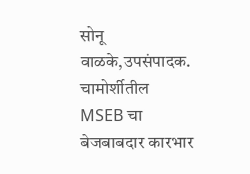सोनू वाळके,उपसंपादक.
चामोर्शीतील MSEB चा बेजबाबदार कारभार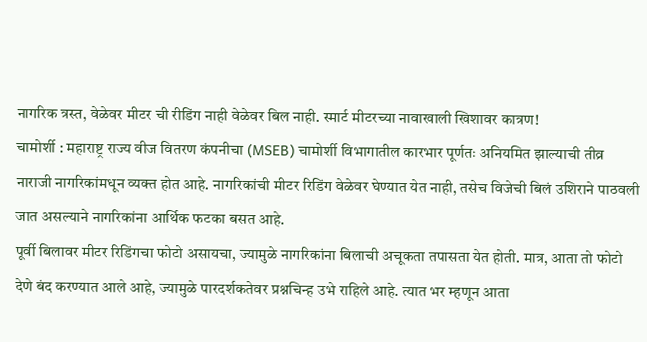नागरिक त्रस्त, वेळेवर मीटर ची रीडिंग नाही वेळेवर बिल नाही. स्मार्ट मीटरच्या नावाखाली खिशावर कात्रण!
चामोर्शी : महाराष्ट्र राज्य वीज वितरण कंपनीचा (MSEB) चामोर्शी विभागातील कारभार पूर्णतः अनियमित झाल्याची तीव्र नाराजी नागरिकांमधून व्यक्त होत आहे. नागरिकांची मीटर रिडिंग वेळेवर घेण्यात येत नाही, तसेच विजेची बिलं उशिराने पाठवली जात असल्याने नागरिकांना आर्थिक फटका बसत आहे.
पूर्वी बिलावर मीटर रिडिंगचा फोटो असायचा, ज्यामुळे नागरिकांना बिलाची अचूकता तपासता येत होती. मात्र, आता तो फोटो देणे बंद करण्यात आले आहे, ज्यामुळे पारदर्शकतेवर प्रश्नचिन्ह उभे राहिले आहे. त्यात भर म्हणून आता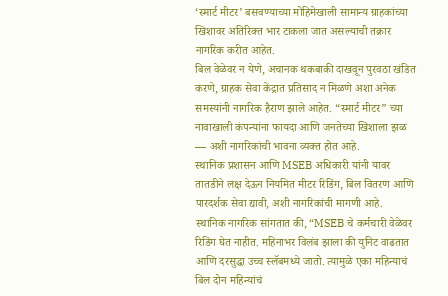‘स्मार्ट मीटर’ बसवण्याच्या मोहिमेखाली सामान्य ग्राहकांच्या खिशावर अतिरिक्त भार टाकला जात असल्याची तक्रार नागरिक करीत आहेत.
बिल वेळेवर न येणे, अचानक थकबाकी दाखवून पुरवठा खंडित करणे, ग्राहक सेवा केंद्रात प्रतिसाद न मिळणे अशा अनेक समस्यांनी नागरिक हैराण झाले आहेत. “स्मार्ट मीटर” च्या नावाखाली कंपन्यांना फायदा आणि जनतेच्या खिशाला झळ — अशी नागरिकांची भावना व्यक्त होत आहे.
स्थानिक प्रशासन आणि MSEB अधिकारी यांनी यावर तातडीने लक्ष देऊन नियमित मीटर रिडिंग, बिल वितरण आणि पारदर्शक सेवा द्यावी, अशी नागरिकांची मागणी आहे.
स्थानिक नागरिक सांगतात की, “MSEB चे कर्मचारी वेळेवर रिडिंग घेत नाहीत. महिनाभर विलंब झाला की युनिट वाढतात आणि दरसुद्धा उच्च स्लॅबमध्ये जातो. त्यामुळे एका महिन्याचं बिल दोन महिन्यांचं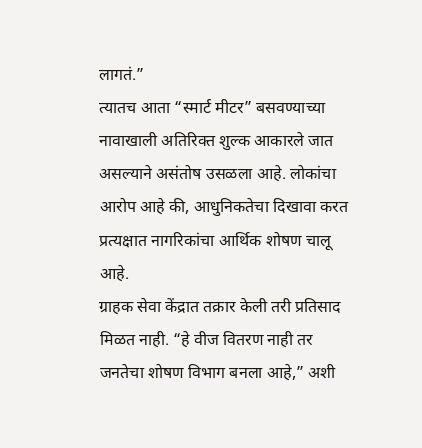लागतं.”
त्यातच आता “स्मार्ट मीटर” बसवण्याच्या नावाखाली अतिरिक्त शुल्क आकारले जात असल्याने असंतोष उसळला आहे. लोकांचा आरोप आहे की, आधुनिकतेचा दिखावा करत प्रत्यक्षात नागरिकांचा आर्थिक शोषण चालू आहे.
ग्राहक सेवा केंद्रात तक्रार केली तरी प्रतिसाद मिळत नाही. “हे वीज वितरण नाही तर जनतेचा शोषण विभाग बनला आहे,” अशी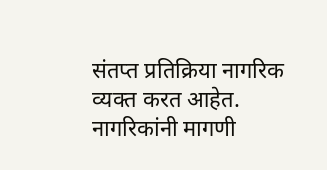संतप्त प्रतिक्रिया नागरिक व्यक्त करत आहेत.
नागरिकांनी मागणी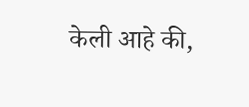केली आहे की,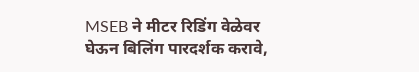MSEB ने मीटर रिडिंग वेळेवर घेऊन बिलिंग पारदर्शक करावे,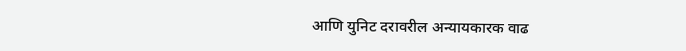आणि युनिट दरावरील अन्यायकारक वाढ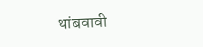थांबवावी